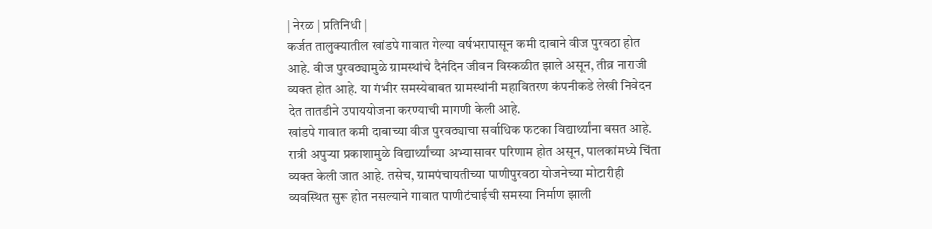| नेरळ | प्रतिनिधी |
कर्जत तालुक्यातील खांडपे गावात गेल्या वर्षभरापासून कमी दाबाने वीज पुरवठा होत आहे. वीज पुरवठ्यामुळे ग्रामस्थांचे दैनंदिन जीवन विस्कळीत झाले असून, तीव्र नाराजी व्यक्त होत आहे. या गंभीर समस्येबाबत ग्रामस्थांनी महावितरण कंपनीकडे लेखी निवेदन देत तातडीने उपाययोजना करण्याची मागणी केली आहे.
खांडपे गावात कमी दाबाच्या वीज पुरवठ्याचा सर्वाधिक फटका विद्यार्थ्यांना बसत आहे. रात्री अपुऱ्या प्रकाशामुळे विद्यार्थ्यांच्या अभ्यासावर परिणाम होत असून, पालकांमध्ये चिंता व्यक्त केली जात आहे. तसेच, ग्रामपंचायतीच्या पाणीपुरवठा योजनेच्या मोटारीही व्यवस्थित सुरू होत नसल्याने गावात पाणीटंचाईची समस्या निर्माण झाली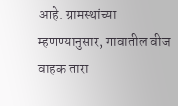आहे. ग्रामस्थांच्या म्हणण्यानुसार, गावातील वीज वाहक तारा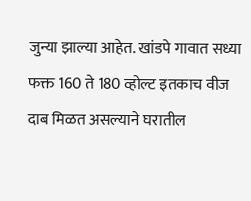जुन्या झाल्या आहेत. खांडपे गावात सध्या फक्त 160 ते 180 व्होल्ट इतकाच वीज दाब मिळत असल्याने घरातील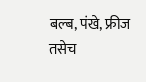बल्ब, पंखे, फ्रीज तसेच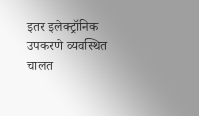इतर इलेक्ट्रॉनिक उपकरणे व्यवस्थित चालत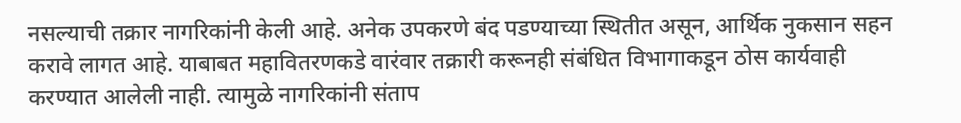नसल्याची तक्रार नागरिकांनी केली आहे. अनेक उपकरणे बंद पडण्याच्या स्थितीत असून, आर्थिक नुकसान सहन करावे लागत आहे. याबाबत महावितरणकडे वारंवार तक्रारी करूनही संबंधित विभागाकडून ठोस कार्यवाही करण्यात आलेली नाही. त्यामुळे नागरिकांनी संताप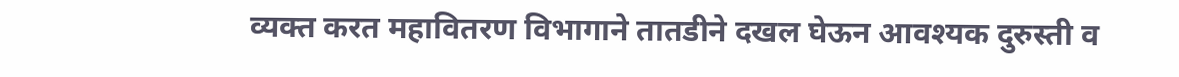व्यक्त करत महावितरण विभागाने तातडीने दखल घेऊन आवश्यक दुरुस्ती व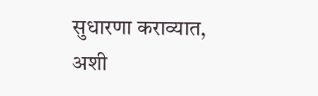सुधारणा कराव्यात, अशी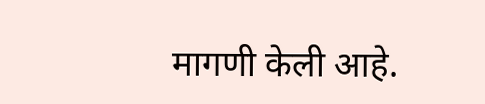मागणी केली आहे.